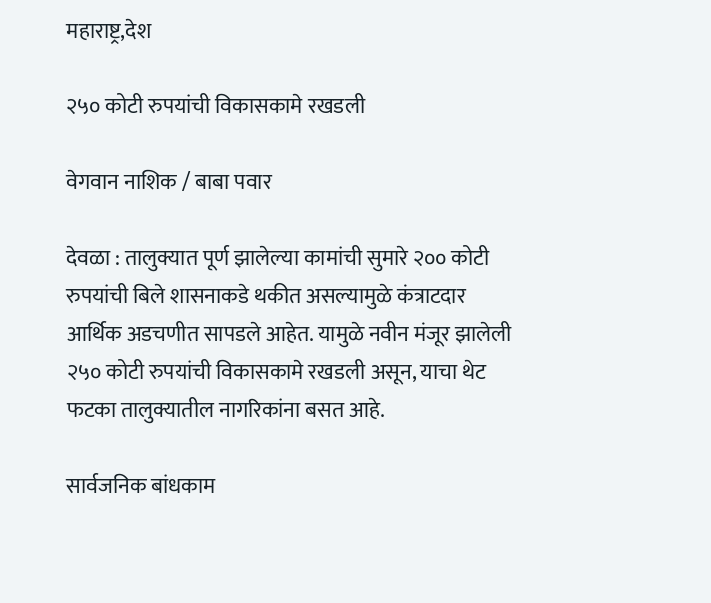महाराष्ट्र,देश

२५० कोटी रुपयांची विकासकामे रखडली

वेगवान नाशिक / बाबा पवार

देवळा : तालुक्यात पूर्ण झालेल्या कामांची सुमारे २०० कोटी रुपयांची बिले शासनाकडे थकीत असल्यामुळे कंत्राटदार आर्थिक अडचणीत सापडले आहेत. यामुळे नवीन मंजूर झालेली २५० कोटी रुपयांची विकासकामे रखडली असून, याचा थेट फटका तालुक्यातील नागरिकांना बसत आहे.

सार्वजनिक बांधकाम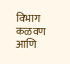विभाग कळवण आणि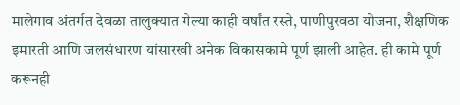मालेगाव अंतर्गत देवळा तालुक्यात गेल्या काही वर्षांत रस्ते, पाणीपुरवठा योजना, शैक्षणिक इमारती आणि जलसंधारण यांसारखी अनेक विकासकामे पूर्ण झाली आहेत. ही कामे पूर्ण करूनही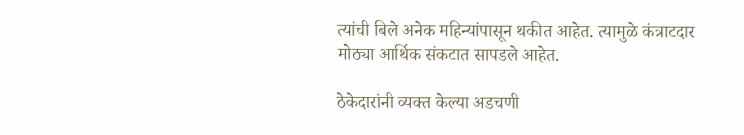त्यांची बिले अनेक महिन्यांपासून थकीत आहेत. त्यामुळे कंत्राटदार मोठ्या आर्थिक संकटात सापडले आहेत.

ठेकेदारांनी व्यक्त केल्या अडचणी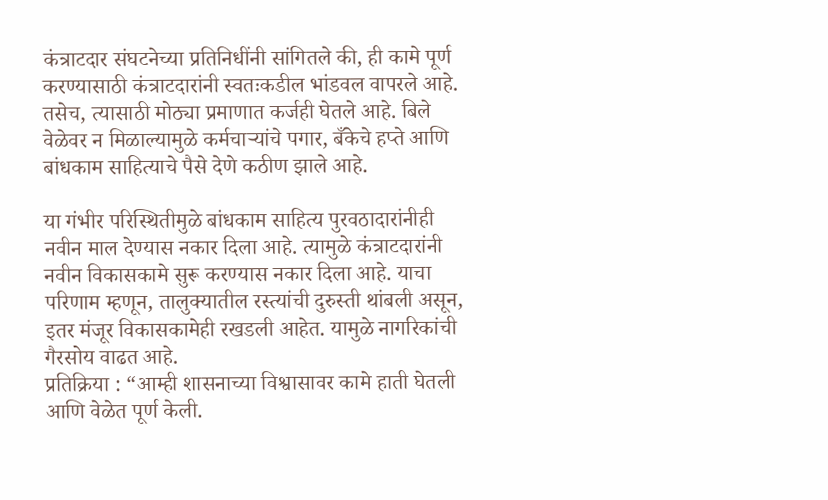कंत्राटदार संघटनेच्या प्रतिनिधींनी सांगितले की, ही कामे पूर्ण करण्यासाठी कंत्राटदारांनी स्वतःकडील भांडवल वापरले आहे. तसेच, त्यासाठी मोठ्या प्रमाणात कर्जही घेतले आहे. बिले वेळेवर न मिळाल्यामुळे कर्मचाऱ्यांचे पगार, बँकेचे हप्ते आणि बांधकाम साहित्याचे पैसे देणे कठीण झाले आहे.

या गंभीर परिस्थितीमुळे बांधकाम साहित्य पुरवठादारांनीही नवीन माल देण्यास नकार दिला आहे. त्यामुळे कंत्राटदारांनी नवीन विकासकामे सुरू करण्यास नकार दिला आहे. याचा परिणाम म्हणून, तालुक्यातील रस्त्यांची दुरुस्ती थांबली असून, इतर मंजूर विकासकामेही रखडली आहेत. यामुळे नागरिकांची गैरसोय वाढत आहे.
प्रतिक्रिया : “आम्ही शासनाच्या विश्वासावर कामे हाती घेतली आणि वेळेत पूर्ण केली.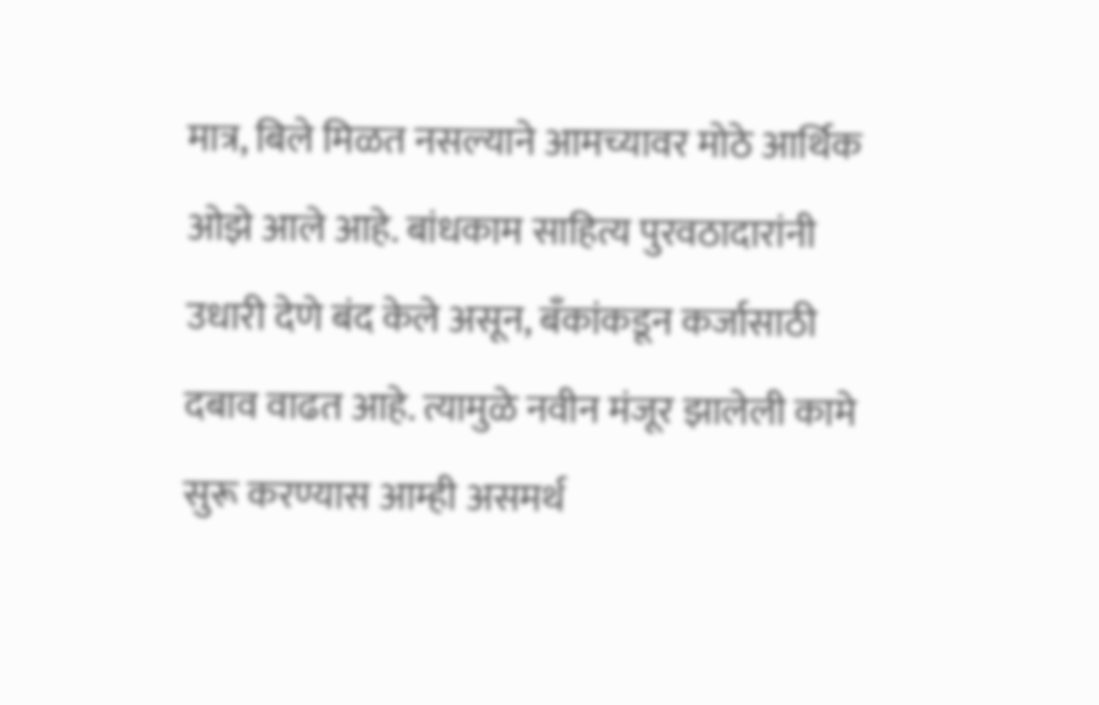मात्र, बिले मिळत नसल्याने आमच्यावर मोठे आर्थिक ओझे आले आहे. बांधकाम साहित्य पुरवठादारांनी उधारी देणे बंद केले असून, बँकांकडून कर्जासाठी दबाव वाढत आहे. त्यामुळे नवीन मंजूर झालेली कामे सुरू करण्यास आम्ही असमर्थ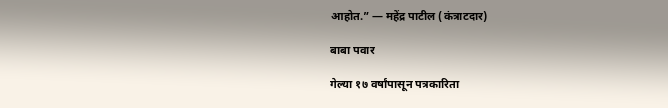आहोत.” — महेंद्र पाटील (कंत्राटदार)

बाबा पवार

गेल्या १७ वर्षांपासून पत्रकारिता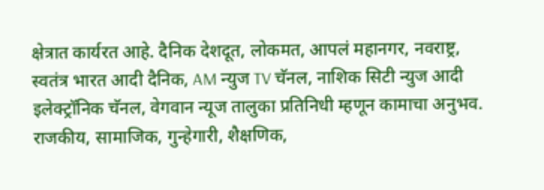क्षेत्रात कार्यरत आहे. दैनिक देशदूत, लोकमत, आपलं महानगर, नवराष्ट्र, स्वतंत्र भारत आदी दैनिक, AM न्युज TV चॅनल, नाशिक सिटी न्युज आदी इलेक्ट्रॉनिक चॅनल, वेगवान न्यूज तालुका प्रतिनिधी म्हणून कामाचा अनुभव. राजकीय, सामाजिक, गुन्हेगारी, शैक्षणिक,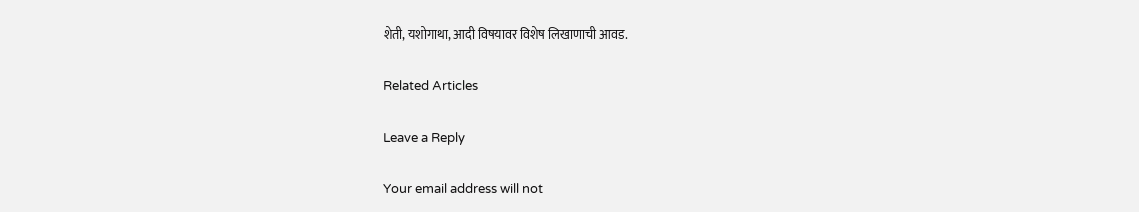शेती, यशोगाथा, आदी विषयावर विशेष लिखाणाची आवड.

Related Articles

Leave a Reply

Your email address will not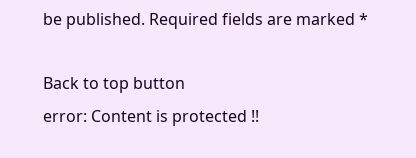be published. Required fields are marked *

Back to top button
error: Content is protected !!